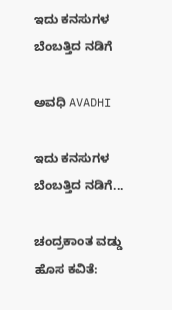ಇದು ಕನಸುಗಳ ಬೆಂಬತ್ತಿದ ನಡಿಗೆ‍

ಅವಧಿ AVADHI

ಇದು ಕನಸುಗಳ ಬೆಂಬತ್ತಿದ ನಡಿಗೆ...

ಚಂದ್ರಕಾಂತ ವಡ್ಡು ಹೊಸ ಕವಿತೆ: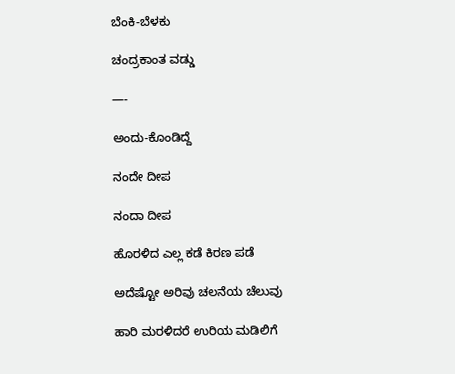ಬೆಂಕಿ-ಬೆಳಕು

ಚಂದ್ರಕಾಂತ ವಡ್ಡು

—-

ಅಂದು-ಕೊಂಡಿದ್ದೆ

ನಂದೇ ದೀಪ

ನಂದಾ ದೀಪ

ಹೊರಳಿದ ಎಲ್ಲ ಕಡೆ ಕಿರಣ ಪಡೆ

ಅದೆಷ್ಟೋ ಅರಿವು ಚಲನೆಯ ಚೆಲುವು

ಹಾರಿ ಮರಳಿದರೆ ಉರಿಯ ಮಡಿಲಿಗೆ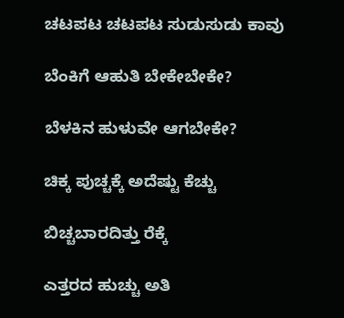ಚಟಪಟ ಚಟಪಟ ಸುಡುಸುಡು ಕಾವು

ಬೆಂಕಿಗೆ ಆಹುತಿ ಬೇಕೇಬೇಕೇ?

ಬೆಳಕಿನ ಹುಳುವೇ ಆಗಬೇಕೇ?

ಚಿಕ್ಕ ಪುಚ್ಚಕ್ಕೆ ಅದೆಷ್ಟು ಕೆಚ್ಚು

ಬಿಚ್ಚಬಾರದಿತ್ತು ರೆಕ್ಕೆ

ಎತ್ತರದ ಹುಚ್ಚು ಅತಿ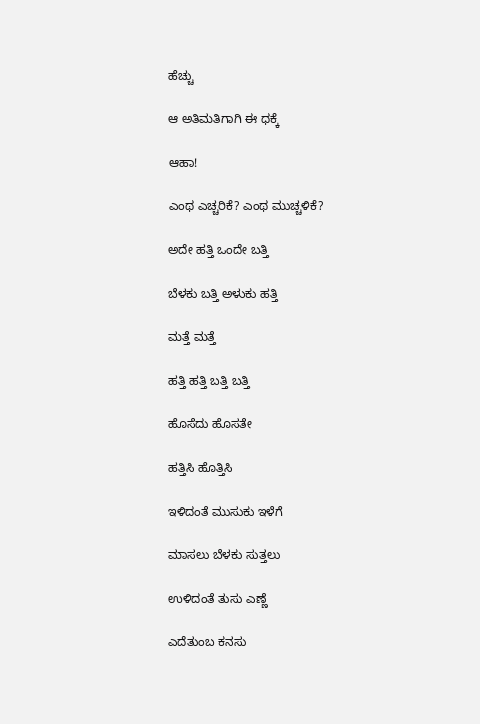ಹೆಚ್ಚು

ಆ ಅತಿಮತಿಗಾಗಿ ಈ ಧಕ್ಕೆ

ಆಹಾ!

ಎಂಥ ಎಚ್ಚರಿಕೆ? ಎಂಥ ಮುಚ್ಚಳಿಕೆ?

ಅದೇ ಹತ್ತಿ ಒಂದೇ ಬತ್ತಿ

ಬೆಳಕು ಬತ್ತಿ ಅಳುಕು ಹತ್ತಿ

ಮತ್ತೆ ಮತ್ತೆ

ಹತ್ತಿ ಹತ್ತಿ ಬತ್ತಿ ಬತ್ತಿ

ಹೊಸೆದು ಹೊಸತೇ

ಹತ್ತಿಸಿ ಹೊತ್ತಿಸಿ

ಇಳಿದಂತೆ ಮುಸುಕು ಇಳೆಗೆ

ಮಾಸಲು ಬೆಳಕು ಸುತ್ತಲು

ಉಳಿದಂತೆ ತುಸು ಎಣ್ಣೆ

ಎದೆತುಂಬ ಕನಸು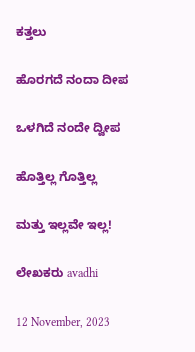ಕತ್ತಲು

ಹೊರಗದೆ ನಂದಾ ದೀಪ

ಒಳಗಿದೆ ನಂದೇ ದ್ವೀಪ

ಹೊತ್ತಿಲ್ಲ ಗೊತ್ತಿಲ್ಲ

ಮತ್ತು ಇಲ್ಲವೇ ಇಲ್ಲ!

ಲೇಖಕರು avadhi

12 November, 2023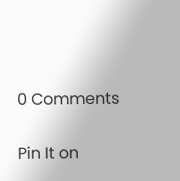0 Comments

Pin It on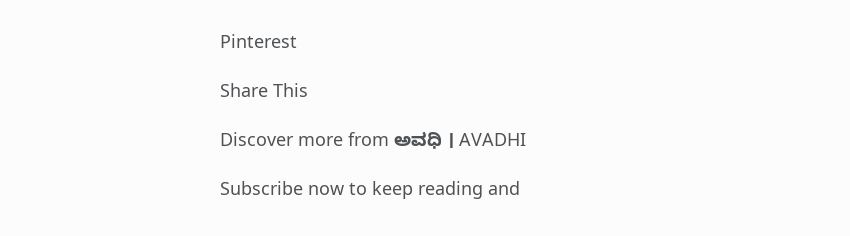Pinterest

Share This

Discover more from ಅವಧಿ । AVADHI

Subscribe now to keep reading and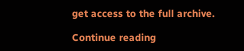get access to the full archive.

Continue reading